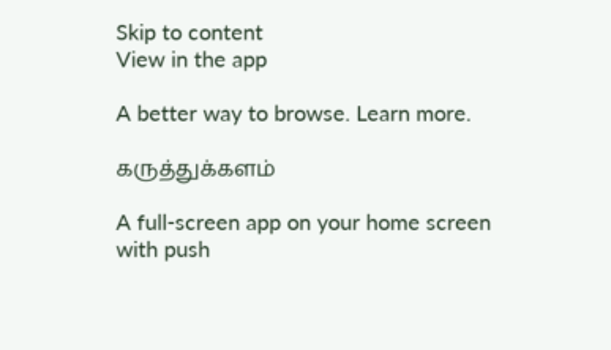Skip to content
View in the app

A better way to browse. Learn more.

கருத்துக்களம்

A full-screen app on your home screen with push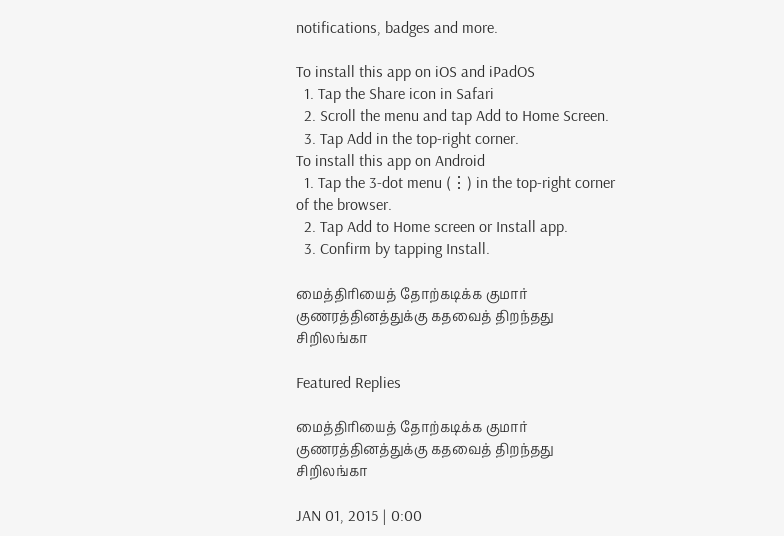notifications, badges and more.

To install this app on iOS and iPadOS
  1. Tap the Share icon in Safari
  2. Scroll the menu and tap Add to Home Screen.
  3. Tap Add in the top-right corner.
To install this app on Android
  1. Tap the 3-dot menu (⋮) in the top-right corner of the browser.
  2. Tap Add to Home screen or Install app.
  3. Confirm by tapping Install.

மைத்திரியைத் தோற்கடிக்க குமார் குணரத்தினத்துக்கு கதவைத் திறந்தது சிறிலங்கா

Featured Replies

மைத்திரியைத் தோற்கடிக்க குமார் குணரத்தினத்துக்கு கதவைத் திறந்தது சிறிலங்கா

JAN 01, 2015 | 0:00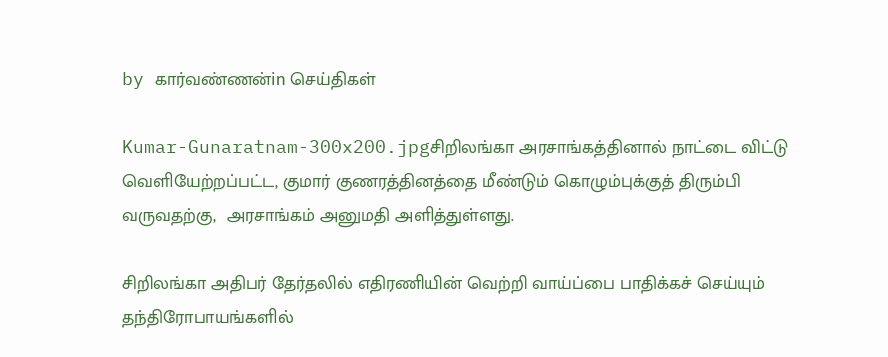by கார்வண்ணன்in செய்திகள்

Kumar-Gunaratnam-300x200.jpgசிறிலங்கா அரசாங்கத்தினால் நாட்டை விட்டு வெளியேற்றப்பட்ட, குமார் குணரத்தினத்தை மீண்டும் கொழும்புக்குத் திரும்பி வருவதற்கு,  அரசாங்கம் அனுமதி அளித்துள்ளது.

சிறிலங்கா அதிபர் தேர்தலில் எதிரணியின் வெற்றி வாய்ப்பை பாதிக்கச் செய்யும் தந்திரோபாயங்களில்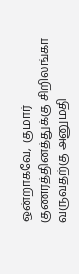ஒன்றாகவே,  குமார் குணரத்தினத்துக்கு சிறிலங்கா வருவதற்கு அனுமதி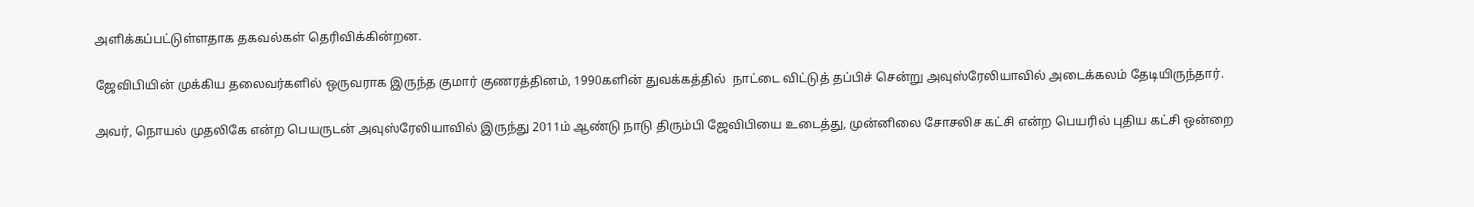அளிக்கப்பட்டுள்ளதாக தகவல்கள் தெரிவிக்கின்றன.

ஜேவிபியின் முக்கிய தலைவர்களில் ஒருவராக இருந்த குமார் குணரத்தினம், 1990களின் துவக்கத்தில்  நாட்டை விட்டுத் தப்பிச் சென்று அவுஸ்ரேலியாவில் அடைக்கலம் தேடியிருந்தார்.

அவர், நொயல் முதலிகே என்ற பெயருடன் அவுஸ்ரேலியாவில் இருந்து 2011ம் ஆண்டு நாடு திரும்பி ஜேவிபியை உடைத்து, முன்னிலை சோசலிச கட்சி என்ற பெயரில் புதிய கட்சி ஒன்றை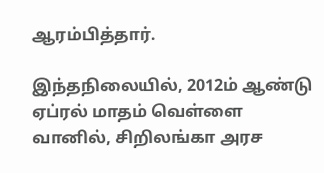ஆரம்பித்தார்.

இந்தநிலையில், 2012ம் ஆண்டு ஏப்ரல் மாதம் வெள்ளை வானில், சிறிலங்கா அரச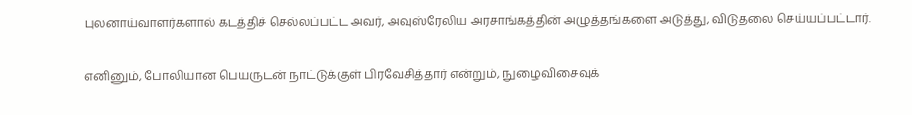புலனாய்வாளர்களால் கடத்திச் செல்லப்பட்ட அவர், அவுஸ்ரேலிய அரசாங்கத்தின் அழுத்தங்களை அடுத்து, விடுதலை செய்யப்பட்டார்.

எனினும், போலியான பெயருடன் நாட்டுக்குள் பிரவேசித்தார் என்றும், நுழைவிசைவுக்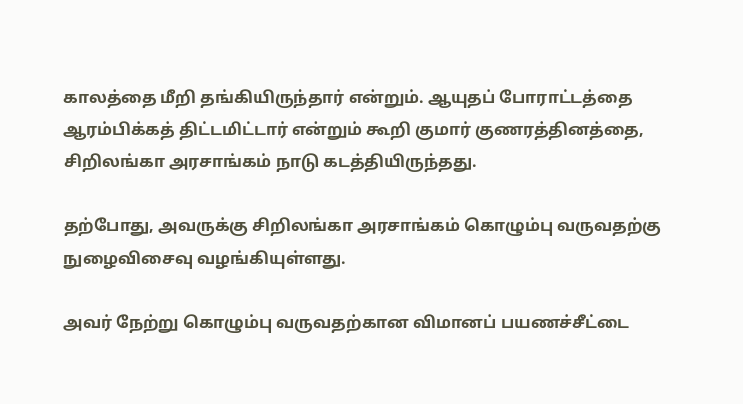காலத்தை மீறி தங்கியிருந்தார் என்றும். ஆயுதப் போராட்டத்தை ஆரம்பிக்கத் திட்டமிட்டார் என்றும் கூறி குமார் குணரத்தினத்தை, சிறிலங்கா அரசாங்கம் நாடு கடத்தியிருந்தது.

தற்போது, அவருக்கு சிறிலங்கா அரசாங்கம் கொழும்பு வருவதற்கு நுழைவிசைவு வழங்கியுள்ளது.

அவர் நேற்று கொழும்பு வருவதற்கான விமானப் பயணச்சீட்டை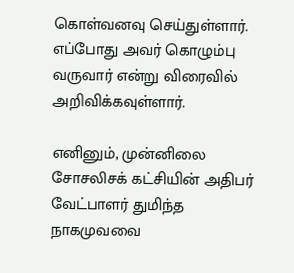கொள்வனவு செய்துள்ளார். எப்போது அவர் கொழும்பு வருவார் என்று விரைவில் அறிவிக்கவுள்ளார்.

எனினும், முன்னிலை சோசலிசக் கட்சியின் அதிபர் வேட்பாளர் துமிந்த நாகமுவவை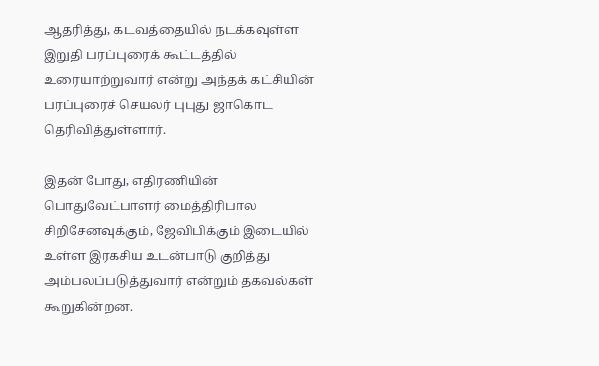ஆதரித்து, கடவத்தையில் நடக்கவுள்ள இறுதி பரப்புரைக் கூட்டத்தில் உரையாற்றுவார் என்று அந்தக் கட்சியின் பரப்புரைச் செயலர் புபுது ஜாகொட தெரிவித்துள்ளார்.

இதன் போது, எதிரணியின் பொதுவேட்பாளர் மைத்திரிபால சிறிசேனவுக்கும், ஜேவிபிக்கும் இடையில் உள்ள இரகசிய உடன்பாடு குறித்து அம்பலப்படுத்துவார் என்றும் தகவல்கள் கூறுகின்றன.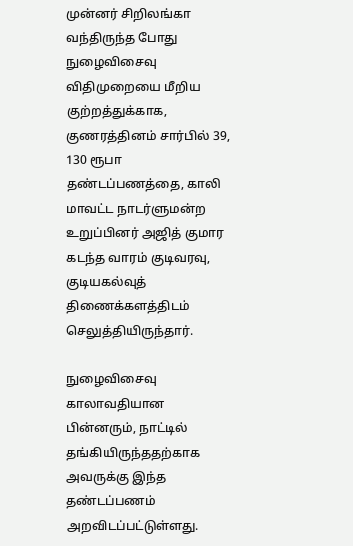முன்னர் சிறிலங்கா வந்திருந்த போது நுழைவிசைவு விதிமுறையை மீறிய குற்றத்துக்காக, குணரத்தினம் சார்பில் 39, 130 ரூபா தண்டப்பணத்தை, காலி மாவட்ட நாடர்ளுமன்ற உறுப்பினர் அஜித் குமார கடந்த வாரம் குடிவரவு, குடியகல்வுத் திணைக்களத்திடம் செலுத்தியிருந்தார்.

நுழைவிசைவு காலாவதியான பின்னரும், நாட்டில் தங்கியிருந்ததற்காக அவருக்கு இந்த தண்டப்பணம் அறவிடப்பட்டுள்ளது.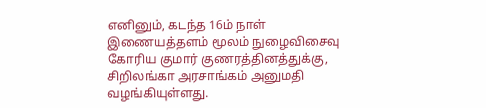எனினும், கடந்த 16ம் நாள் இணையத்தளம் மூலம் நுழைவிசைவு கோரிய குமார் குணரத்தினத்துக்கு, சிறிலங்கா அரசாங்கம் அனுமதி வழங்கியுள்ளது.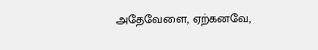அதேவேளை, ஏற்கனவே,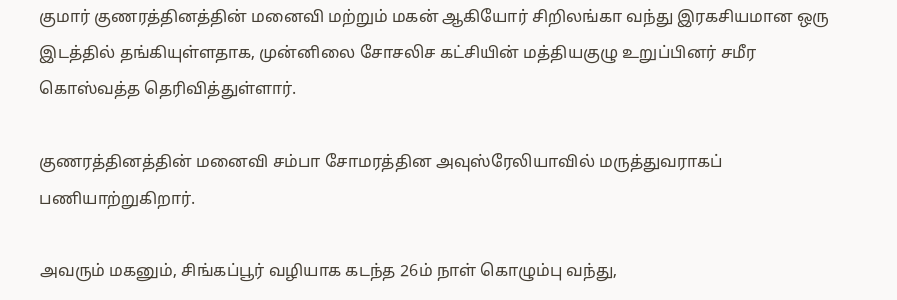குமார் குணரத்தினத்தின் மனைவி மற்றும் மகன் ஆகியோர் சிறிலங்கா வந்து இரகசியமான ஒரு இடத்தில் தங்கியுள்ளதாக, முன்னிலை சோசலிச கட்சியின் மத்தியகுழு உறுப்பினர் சமீர கொஸ்வத்த தெரிவித்துள்ளார்.

குணரத்தினத்தின் மனைவி சம்பா சோமரத்தின அவுஸ்ரேலியாவில் மருத்துவராகப் பணியாற்றுகிறார்.

அவரும் மகனும், சிங்கப்பூர் வழியாக கடந்த 26ம் நாள் கொழும்பு வந்து,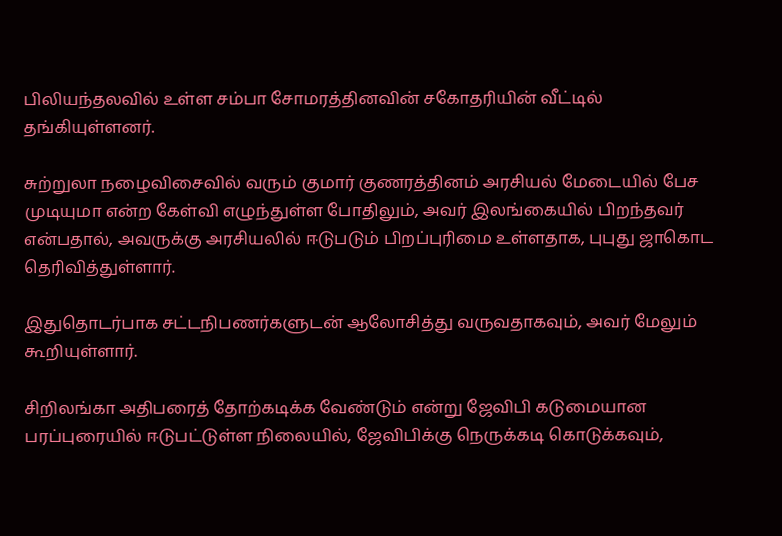பிலியந்தலவில் உள்ள சம்பா சோமரத்தினவின் சகோதரியின் வீட்டில் தங்கியுள்ளனர்.

சுற்றுலா நழைவிசைவில் வரும் குமார் குணரத்தினம் அரசியல் மேடையில் பேச முடியுமா என்ற கேள்வி எழுந்துள்ள போதிலும், அவர் இலங்கையில் பிறந்தவர் என்பதால், அவருக்கு அரசியலில் ஈடுபடும் பிறப்புரிமை உள்ளதாக, புபுது ஜாகொட தெரிவித்துள்ளார்.

இதுதொடர்பாக சட்டநிபணர்களுடன் ஆலோசித்து வருவதாகவும், அவர் மேலும் கூறியுள்ளார்.

சிறிலங்கா அதிபரைத் தோற்கடிக்க வேண்டும் என்று ஜேவிபி கடுமையான பரப்புரையில் ஈடுபட்டுள்ள நிலையில், ஜேவிபிக்கு நெருக்கடி கொடுக்கவும்,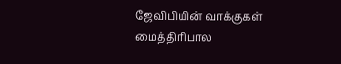ஜேவிபியின் வாக்குகள் மைத்திரிபால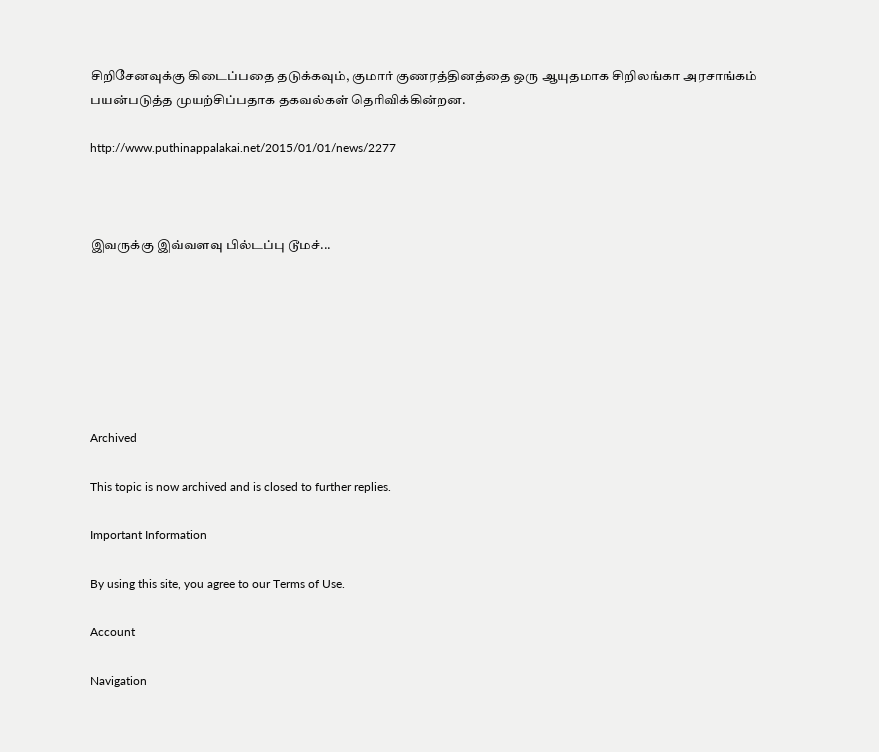சிறிசேனவுக்கு கிடைப்பதை தடுக்கவும், குமார் குணரத்தினத்தை ஒரு ஆயுதமாக சிறிலங்கா அரசாங்கம் பயன்படுத்த முயற்சிப்பதாக தகவல்கள் தெரிவிக்கின்றன.

http://www.puthinappalakai.net/2015/01/01/news/2277



இவருக்கு இவ்வளவு பில்டப்பு டூமச்...







Archived

This topic is now archived and is closed to further replies.

Important Information

By using this site, you agree to our Terms of Use.

Account

Navigation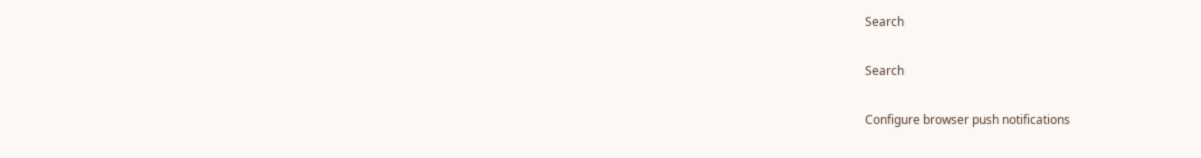Search

Search

Configure browser push notifications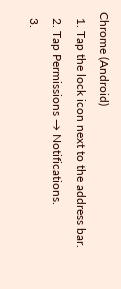Chrome (Android)
  1. Tap the lock icon next to the address bar.
  2. Tap Permissions → Notifications.
  3.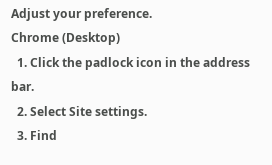Adjust your preference.
Chrome (Desktop)
  1. Click the padlock icon in the address bar.
  2. Select Site settings.
  3. Find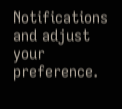Notifications and adjust your preference.